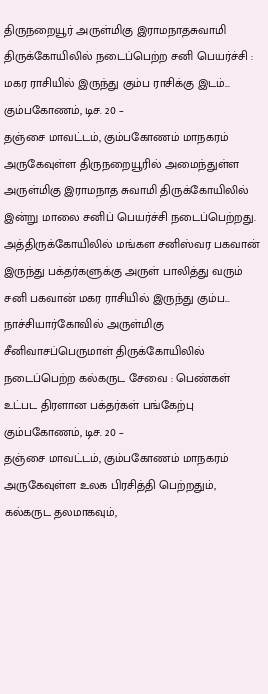திருநறையூர் அருள்மிகு இராமநாதசுவாமி திருக்கோயிலில் நடைப்பெற்ற சனி பெயர்ச்சி : மகர ராசியில் இருந்து கும்ப ராசிக்கு இடம்...
கும்பகோணம், டிச. 20 –
தஞ்சை மாவட்டம், கும்பகோணம் மாநகரம் அருகேவுள்ள திருநறையூரில் அமைந்துள்ள அருள்மிகு இராமநாத சுவாமி திருக்கோயிலில் இன்று மாலை சனிப் பெயர்ச்சி நடைப்பெற்றது. அத்திருக்கோயிலில் மங்கள சனிஸ்வர பகவான் இருந்து பக்தர்களுக்கு அருள் பாலித்து வரும் சனி பகவான் மகர ராசியில் இருந்து கும்ப...
நாச்சியார்கோவில் அருள்மிகு சீனிவாசப்பெருமாள் திருக்கோயிலில் நடைப்பெற்ற கல்கருட சேவை : பெண்கள் உட்பட திரளான பக்தர்கள் பங்கேற்பு
கும்பகோணம், டிச. 20 –
தஞ்சை மாவட்டம், கும்பகோணம் மாநகரம் அருகேவுள்ள உலக பிரசித்தி பெற்றதும், கல்கருட தலமாகவும்,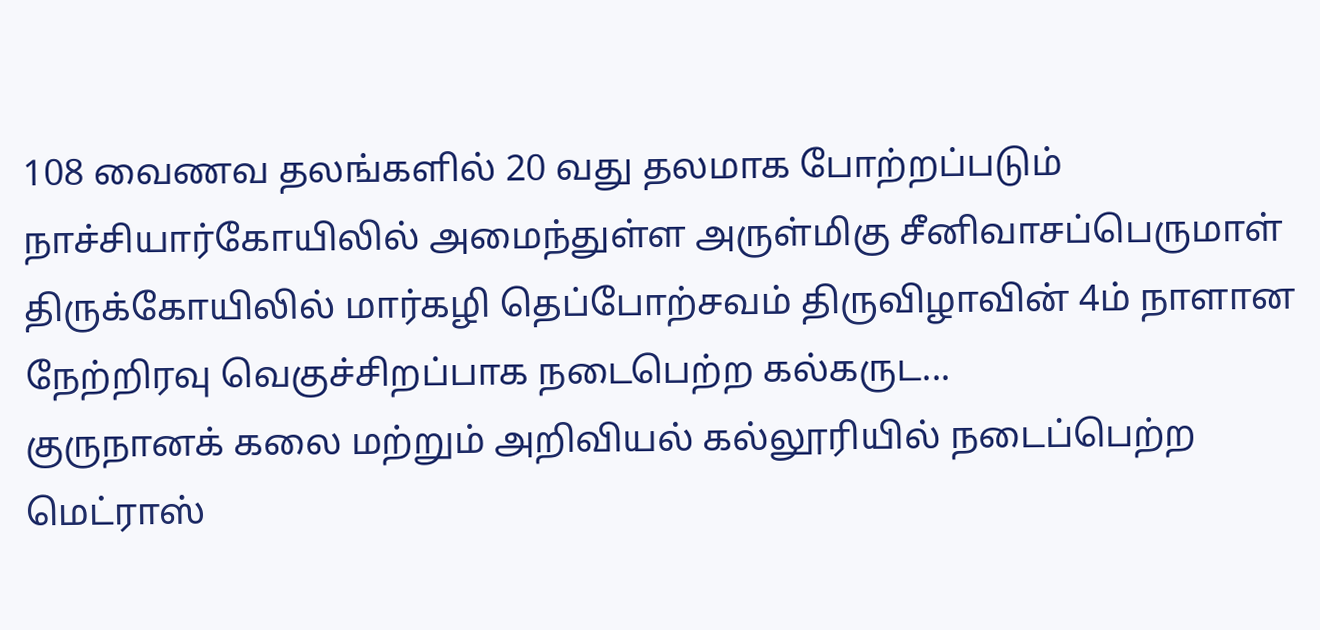108 வைணவ தலங்களில் 20 வது தலமாக போற்றப்படும் நாச்சியார்கோயிலில் அமைந்துள்ள அருள்மிகு சீனிவாசப்பெருமாள் திருக்கோயிலில் மார்கழி தெப்போற்சவம் திருவிழாவின் 4ம் நாளான நேற்றிரவு வெகுச்சிறப்பாக நடைபெற்ற கல்கருட...
குருநானக் கலை மற்றும் அறிவியல் கல்லூரியில் நடைப்பெற்ற மெட்ராஸ்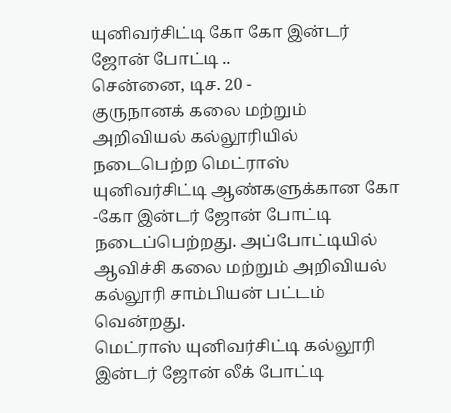யுனிவர்சிட்டி கோ கோ இன்டர் ஜோன் போட்டி ..
சென்னை, டிச. 20 -
குருநானக் கலை மற்றும் அறிவியல் கல்லூரியில் நடைபெற்ற மெட்ராஸ் யுனிவர்சிட்டி ஆண்களுக்கான கோ -கோ இன்டர் ஜோன் போட்டி நடைப்பெற்றது. அப்போட்டியில் ஆவிச்சி கலை மற்றும் அறிவியல் கல்லூரி சாம்பியன் பட்டம் வென்றது.
மெட்ராஸ் யுனிவர்சிட்டி கல்லூரி இன்டர் ஜோன் லீக் போட்டி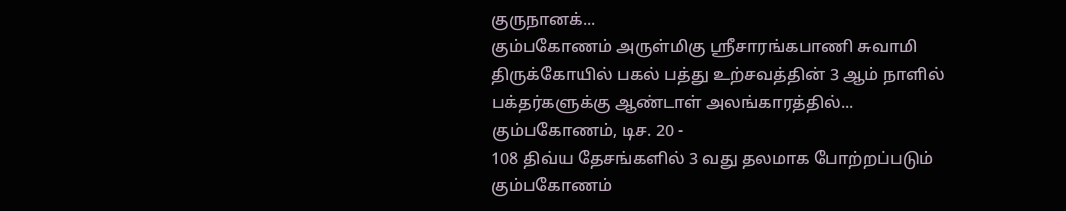குருநானக்...
கும்பகோணம் அருள்மிகு ஸ்ரீசாரங்கபாணி சுவாமி திருக்கோயில் பகல் பத்து உற்சவத்தின் 3 ஆம் நாளில் பக்தர்களுக்கு ஆண்டாள் அலங்காரத்தில்...
கும்பகோணம், டிச. 20 -
108 திவ்ய தேசங்களில் 3 வது தலமாக போற்றப்படும் கும்பகோணம்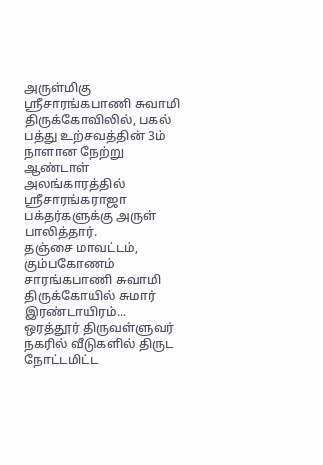அருள்மிகு ஸ்ரீசாரங்கபாணி சுவாமி திருக்கோவிலில், பகல் பத்து உற்சவத்தின் 3ம் நாளான நேற்று ஆண்டாள் அலங்காரத்தில் ஸ்ரீசாரங்கராஜா பக்தர்களுக்கு அருள் பாலித்தார்.
தஞ்சை மாவட்டம், கும்பகோணம் சாரங்கபாணி சுவாமி திருக்கோயில் சுமார் இரண்டாயிரம்...
ஒரத்தூர் திருவள்ளுவர் நகரில் வீடுகளில் திருட நோட்டமிட்ட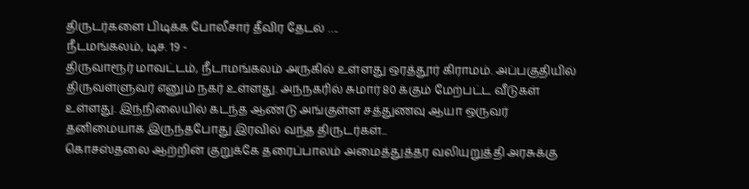திருடர்களை பிடிக்க போலீசார் தீவிர தேடல் ….
நீடமங்கலம், டிச. 19 -
திருவாரூர் மாவட்டம், நீடாமங்கலம் அருகில் உள்ளது ஒரத்தூர் கிராமம். அப்பகுதியில் திருவள்ளுவர் எனும் நகர் உள்ளது. அந்நகரில் சுமார் 80 க்கும் மேற்பட்ட வீடுகள் உள்ளது. இந்நிலையில் கடந்த ஆண்டு அங்குள்ள சத்துணவு ஆயா ஒருவர் தனிமையாக இருந்தபோது இரவில் வந்த திருடர்கள்...
கொசஸ்தலை ஆற்றின் குறுக்கே தரைப்பாலம் அமைத்துத்தர வலியுறுத்தி அரசுக்கு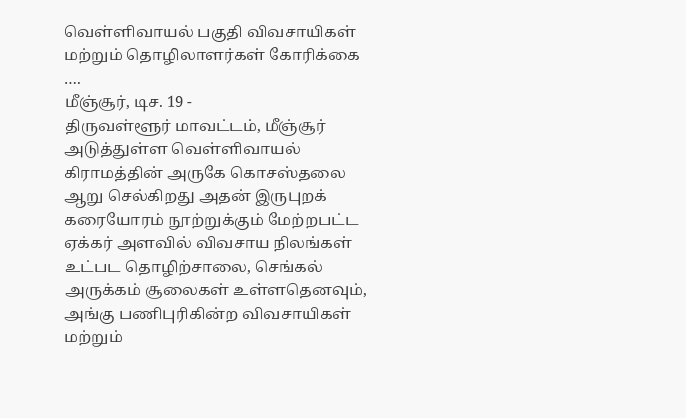வெள்ளிவாயல் பகுதி விவசாயிகள் மற்றும் தொழிலாளர்கள் கோரிக்கை ….
மீஞ்சூர், டிச. 19 -
திருவள்ளூர் மாவட்டம், மீஞ்சூர் அடுத்துள்ள வெள்ளிவாயல் கிராமத்தின் அருகே கொசஸ்தலை ஆறு செல்கிறது அதன் இருபுறக் கரையோரம் நூற்றுக்கும் மேற்றபட்ட ஏக்கர் அளவில் விவசாய நிலங்கள் உட்பட தொழிற்சாலை, செங்கல் அருக்கம் சூலைகள் உள்ளதெனவும், அங்கு பணிபுரிகின்ற விவசாயிகள் மற்றும்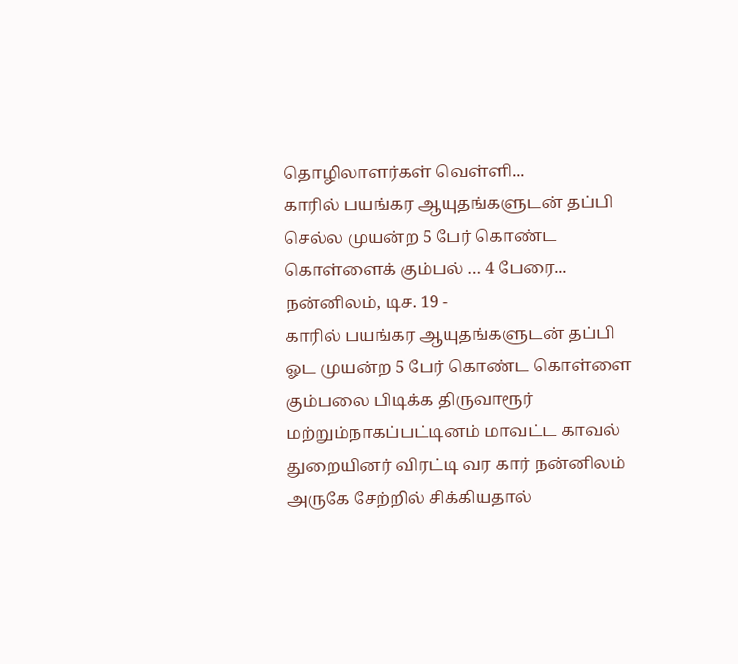தொழிலாளர்கள் வெள்ளி...
காரில் பயங்கர ஆயுதங்களுடன் தப்பி செல்ல முயன்ற 5 பேர் கொண்ட கொள்ளைக் கும்பல் … 4 பேரை...
நன்னிலம், டிச. 19 -
காரில் பயங்கர ஆயுதங்களுடன் தப்பி ஓட முயன்ற 5 பேர் கொண்ட கொள்ளை கும்பலை பிடிக்க திருவாரூர் மற்றும்நாகப்பட்டினம் மாவட்ட காவல் துறையினர் விரட்டி வர கார் நன்னிலம் அருகே சேற்றில் சிக்கியதால்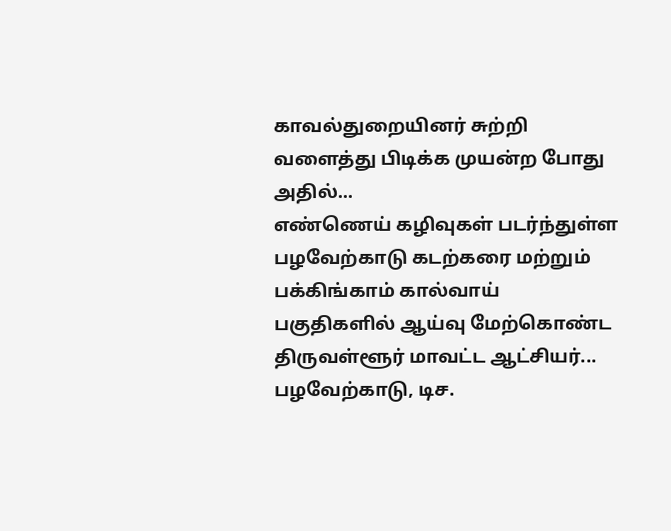காவல்துறையினர் சுற்றி வளைத்து பிடிக்க முயன்ற போது அதில்...
எண்ணெய் கழிவுகள் படர்ந்துள்ள பழவேற்காடு கடற்கரை மற்றும் பக்கிங்காம் கால்வாய் பகுதிகளில் ஆய்வு மேற்கொண்ட திருவள்ளூர் மாவட்ட ஆட்சியர்...
பழவேற்காடு, டிச.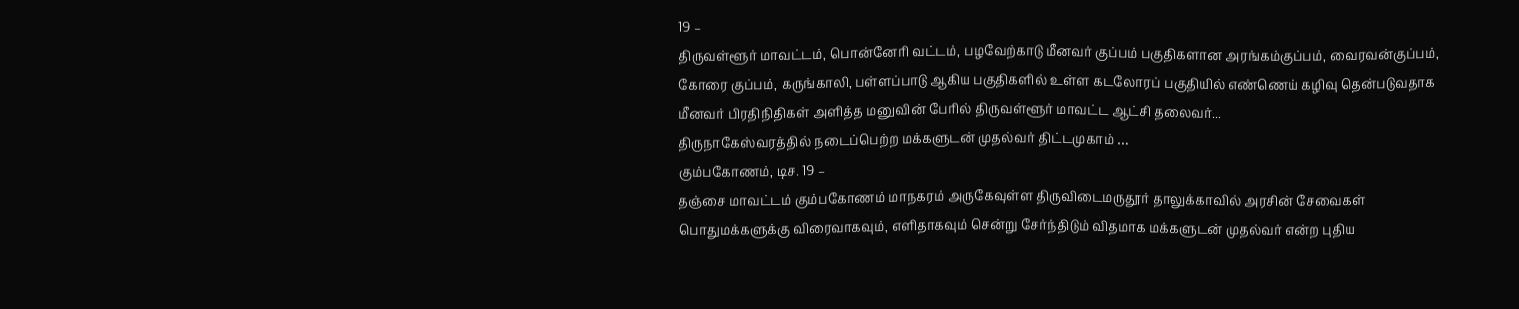19 –
திருவள்ளூர் மாவட்டம், பொன்னேரி வட்டம், பழவேற்காடு மீனவர் குப்பம் பகுதிகளான அரங்கம்குப்பம், வைரவன்குப்பம், கோரை குப்பம், கருங்காலி, பள்ளப்பாடு ஆகிய பகுதிகளில் உள்ள கடலோரப் பகுதியில் எண்ணெய் கழிவு தென்படுவதாக மீனவர் பிரதிநிதிகள் அளித்த மனுவின் பேரில் திருவள்ளூர் மாவட்ட ஆட்சி தலைவர்...
திருநாகேஸ்வரத்தில் நடைப்பெற்ற மக்களுடன் முதல்வர் திட்டமுகாம் …
கும்பகோணம், டிச. 19 –
தஞ்சை மாவட்டம் கும்பகோணம் மாநகரம் அருகேவுள்ள திருவிடைமருதூர் தாலுக்காவில் அரசின் சேவைகள் பொதுமக்களுக்கு விரைவாகவும், எளிதாகவும் சென்று சேர்ந்திடும் விதமாக மக்களுடன் முதல்வர் என்ற புதிய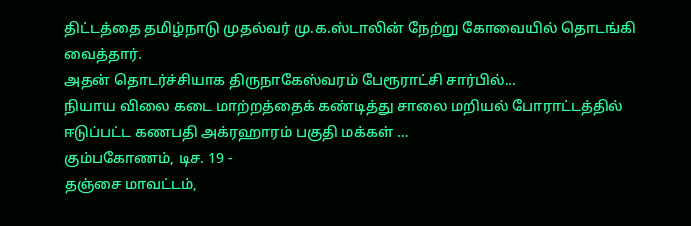திட்டத்தை தமிழ்நாடு முதல்வர் மு.க.ஸ்டாலின் நேற்று கோவையில் தொடங்கி வைத்தார்.
அதன் தொடர்ச்சியாக திருநாகேஸ்வரம் பேரூராட்சி சார்பில்...
நியாய விலை கடை மாற்றத்தைக் கண்டித்து சாலை மறியல் போராட்டத்தில் ஈடுப்பட்ட கணபதி அக்ரஹாரம் பகுதி மக்கள் …
கும்பகோணம், டிச. 19 -
தஞ்சை மாவட்டம்,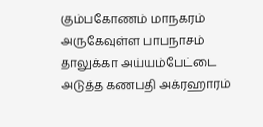கும்பகோணம் மாநகரம் அருகேவுள்ள பாபநாசம் தாலுக்கா அய்யம்பேட்டை அடுத்த கணபதி அக்ரஹாரம்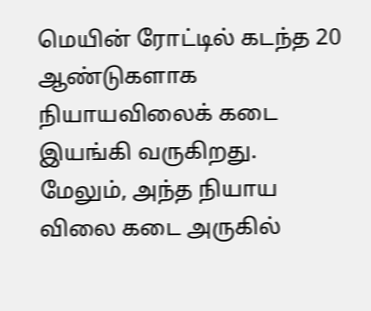மெயின் ரோட்டில் கடந்த 20 ஆண்டுகளாக நியாயவிலைக் கடை இயங்கி வருகிறது.
மேலும், அந்த நியாய விலை கடை அருகில்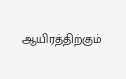ஆயிரத்திற்கும்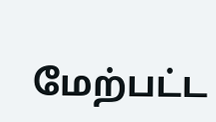மேற்பட்ட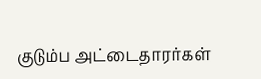குடும்ப அட்டைதாரர்கள்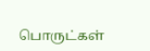பொருட்கள்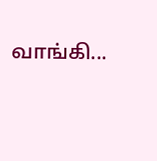வாங்கி...